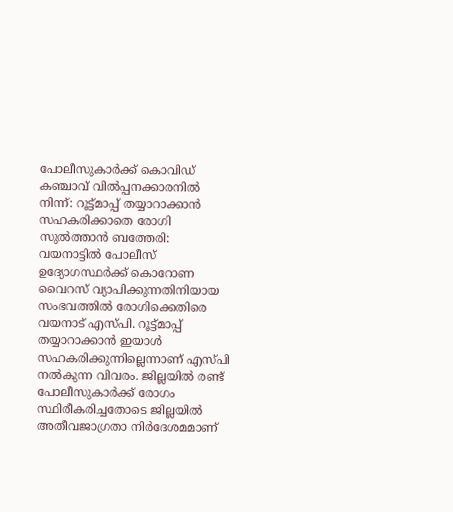പോലീസുകാർക്ക് കൊവിഡ് കഞ്ചാവ് വിൽപ്പനക്കാരനിൽ നിന്ന്: റൂട്ട്മാപ്പ് തയ്യാറാക്കാൻ സഹകരിക്കാതെ രോഗി
സുൽത്താൻ ബത്തേരി: വയനാട്ടിൽ പോലീസ് ഉദ്യോഗസ്ഥർക്ക് കൊറോണ വൈറസ് വ്യാപിക്കുന്നതിനിയായ സംഭവത്തിൽ രോഗിക്കെതിരെ വയനാട് എസ്പി. റൂട്ട്മാപ്പ് തയ്യാറാക്കാൻ ഇയാൾ സഹകരിക്കുന്നില്ലെന്നാണ് എസ്പി നൽകുന്ന വിവരം. ജില്ലയിൽ രണ്ട് പോലീസുകാർക്ക് രോഗം സ്ഥിരീകരിച്ചതോടെ ജില്ലയിൽ അതീവജാഗ്രതാ നിർദേശമമാണ്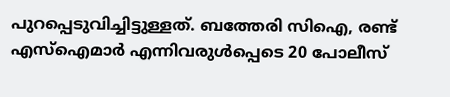പുറപ്പെടുവിച്ചിട്ടുള്ളത്. ബത്തേരി സിഐ, രണ്ട് എസ്ഐമാർ എന്നിവരുൾപ്പെടെ 20 പോലീസ്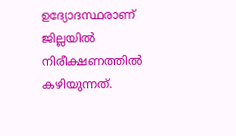ഉദ്യോദസ്ഥരാണ് ജില്ലയിൽ നിരീക്ഷണത്തിൽ കഴിയുന്നത്.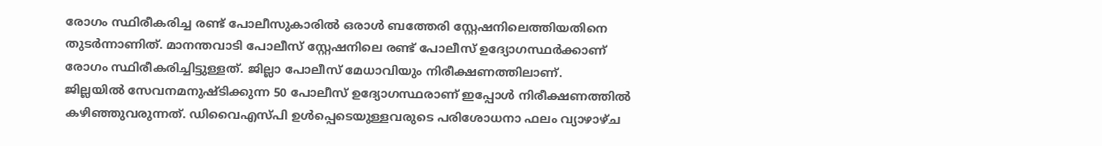രോഗം സ്ഥിരീകരിച്ച രണ്ട് പോലീസുകാരിൽ ഒരാൾ ബത്തേരി സ്റ്റേഷനിലെത്തിയതിനെ തുടർന്നാണിത്. മാനന്തവാടി പോലീസ് സ്റ്റേഷനിലെ രണ്ട് പോലീസ് ഉദ്യോഗസ്ഥർക്കാണ് രോഗം സ്ഥിരീകരിച്ചിട്ടുള്ളത്. ജില്ലാ പോലീസ് മേധാവിയും നിരീക്ഷണത്തിലാണ്.
ജില്ലയിൽ സേവനമനുഷ്ടിക്കുന്ന 50 പോലീസ് ഉദ്യോഗസ്ഥരാണ് ഇപ്പോൾ നിരീക്ഷണത്തിൽ കഴിഞ്ഞുവരുന്നത്. ഡിവൈഎസ്പി ഉൾപ്പെടെയുള്ളവരുടെ പരിശോധനാ ഫലം വ്യാഴാഴ്ച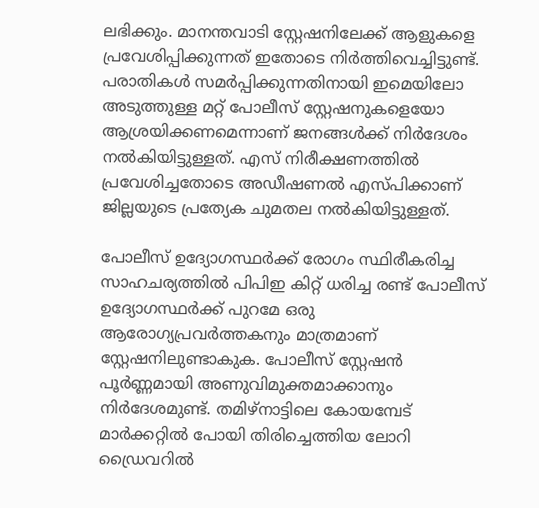ലഭിക്കും. മാനന്തവാടി സ്റ്റേഷനിലേക്ക് ആളുകളെ പ്രവേശിപ്പിക്കുന്നത് ഇതോടെ നിർത്തിവെച്ചിട്ടുണ്ട്. പരാതികൾ സമർപ്പിക്കുന്നതിനായി ഇമെയിലോ അടുത്തുള്ള മറ്റ് പോലീസ് സ്റ്റേഷനുകളെയോ ആശ്രയിക്കണമെന്നാണ് ജനങ്ങൾക്ക് നിർദേശം നൽകിയിട്ടുള്ളത്. എസ് നിരീക്ഷണത്തിൽ പ്രവേശിച്ചതോടെ അഡീഷണൽ എസ്പിക്കാണ് ജില്ലയുടെ പ്രത്യേക ചുമതല നൽകിയിട്ടുള്ളത്.

പോലീസ് ഉദ്യോഗസ്ഥർക്ക് രോഗം സ്ഥിരീകരിച്ച സാഹചര്യത്തിൽ പിപിഇ കിറ്റ് ധരിച്ച രണ്ട് പോലീസ് ഉദ്യോഗസ്ഥർക്ക് പുറമേ ഒരു ആരോഗ്യപ്രവർത്തകനും മാത്രമാണ് സ്റ്റേഷനിലുണ്ടാകുക. പോലീസ് സ്റ്റേഷൻ പൂർണ്ണമായി അണുവിമുക്തമാക്കാനും നിർദേശമുണ്ട്. തമിഴ്നാട്ടിലെ കോയമ്പേട് മാർക്കറ്റിൽ പോയി തിരിച്ചെത്തിയ ലോറി ഡ്രൈവറിൽ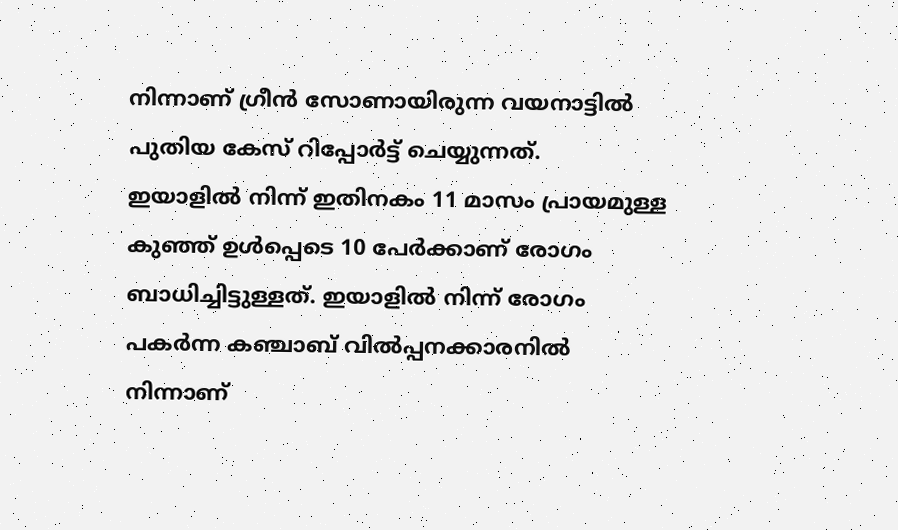നിന്നാണ് ഗ്രീൻ സോണായിരുന്ന വയനാട്ടിൽ പുതിയ കേസ് റിപ്പോർട്ട് ചെയ്യുന്നത്.
ഇയാളിൽ നിന്ന് ഇതിനകം 11 മാസം പ്രായമുള്ള കുഞ്ഞ് ഉൾപ്പെടെ 10 പേർക്കാണ് രോഗം ബാധിച്ചിട്ടുള്ളത്. ഇയാളിൽ നിന്ന് രോഗം പകർന്ന കഞ്ചാബ് വിൽപ്പനക്കാരനിൽ നിന്നാണ്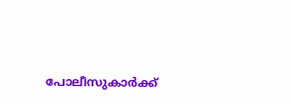പോലീസുകാർക്ക്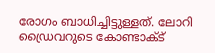രോഗം ബാധിച്ചിട്ടുള്ളത്. ലോറി ഡ്രൈവറുടെ കോണ്ടാക്ട്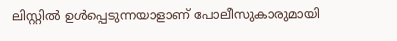ലിസ്റ്റിൽ ഉൾപ്പെടുന്നയാളാണ് പോലീസുകാരുമായി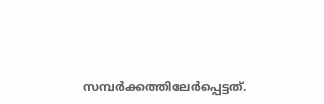സമ്പർക്കത്തിലേർപ്പെട്ടത്.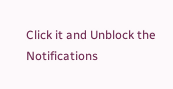Click it and Unblock the Notifications